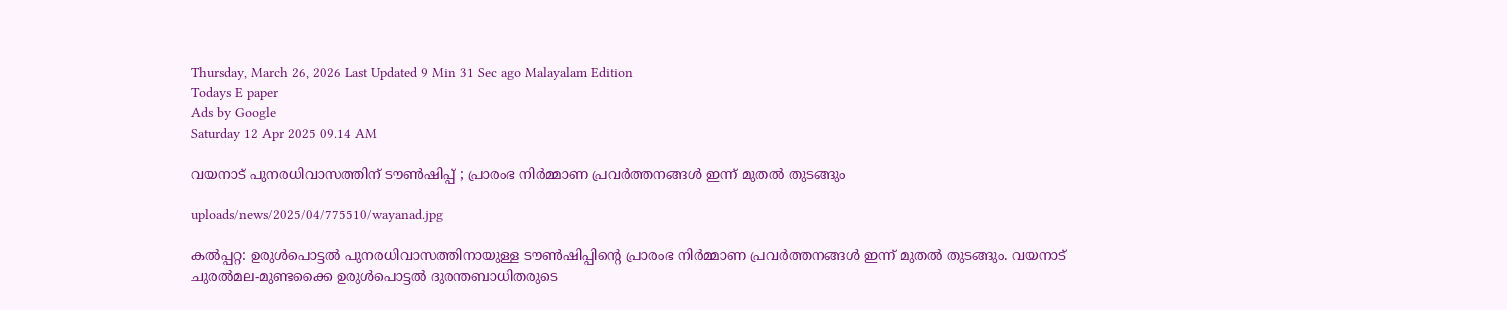Thursday, March 26, 2026 Last Updated 9 Min 31 Sec ago Malayalam Edition
Todays E paper
Ads by Google
Saturday 12 Apr 2025 09.14 AM

വയനാട് പുനരധിവാസത്തിന് ടൗണ്‍ഷിപ്പ് ; പ്രാരംഭ നിര്‍മ്മാണ പ്രവര്‍ത്തനങ്ങള്‍ ഇന്ന് മുതല്‍ തുടങ്ങും

uploads/news/2025/04/775510/wayanad.jpg

കല്‍പ്പറ്റ: ഉരുള്‍പൊട്ടല്‍ പുനരധിവാസത്തിനായുള്ള ടൗണ്‍ഷിപ്പിന്റെ പ്രാരംഭ നിര്‍മ്മാണ പ്രവര്‍ത്തനങ്ങള്‍ ഇന്ന് മുതല്‍ തുടങ്ങും. വയനാട് ചുരല്‍മല-മുണ്ടക്കൈ ഉരുള്‍പൊട്ടല്‍ ദുരന്തബാധിതരുടെ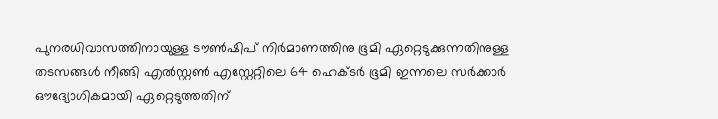പുനരധിവാസത്തിനായുള്ള ടൗണ്‍ഷിപ് നിര്‍മാണത്തിനു ഭൂമി ഏറ്റെടുക്കുന്നതിനുള്ള തടസങ്ങള്‍ നീങ്ങി എല്‍സ്റ്റണ്‍ എസ്റ്റേറ്റിലെ 64 ഹെക്ടര്‍ ഭൂമി ഇന്നലെ സര്‍ക്കാര്‍ ഔദ്യോഗികമായി ഏറ്റെടുത്തതിന്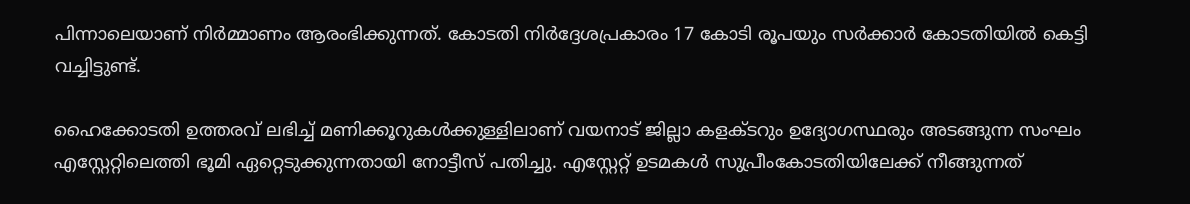പിന്നാലെയാണ് നിര്‍മ്മാണം ആരംഭിക്കുന്നത്. കോടതി നിര്‍ദ്ദേശപ്രകാരം 17 കോടി രൂപയും സര്‍ക്കാര്‍ കോടതിയില്‍ കെട്ടി വച്ചിട്ടുണ്ട്.

ഹൈക്കോടതി ഉത്തരവ് ലഭിച്ച് മണിക്കൂറുകള്‍ക്കുള്ളിലാണ് വയനാട് ജില്ലാ കളക്ടറും ഉദ്യോഗസ്ഥരും അടങ്ങുന്ന സംഘം എസ്റ്റേറ്റിലെത്തി ഭൂമി ഏറ്റെടുക്കുന്നതായി നോട്ടീസ് പതിച്ചു. എസ്റ്റേറ്റ് ഉടമകള്‍ സുപ്രീംകോടതിയിലേക്ക് നീങ്ങുന്നത്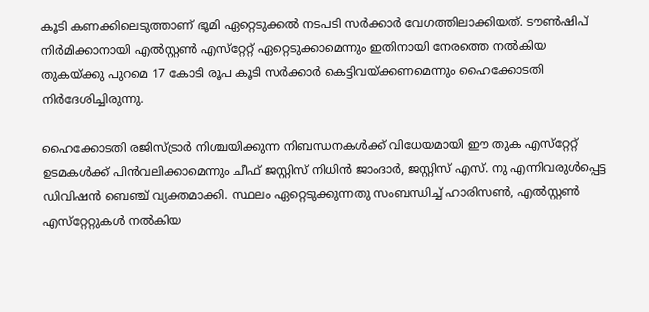കൂടി കണക്കിലെടുത്താണ് ഭൂമി ഏറ്റെടുക്കല്‍ നടപടി സര്‍ക്കാര്‍ വേഗത്തിലാക്കിയത്. ടൗണ്‍ഷിപ് നിര്‍മിക്കാനായി എല്‍സ്റ്റണ്‍ എസ്‌റ്റേറ്റ് ഏറ്റെടുക്കാമെന്നും ഇതിനായി നേരത്തെ നല്‍കിയ തുകയ്ക്കു പുറമെ 17 കോടി രൂപ കൂടി സര്‍ക്കാര്‍ കെട്ടിവയ്ക്കണമെന്നും ഹൈക്കോടതി നിര്‍ദേശിച്ചിരുന്നു.

ഹൈക്കോടതി രജിസ്ട്രാര്‍ നിശ്ചയിക്കുന്ന നിബന്ധനകള്‍ക്ക് വിധേയമായി ഈ തുക എസ്‌റ്റേറ്റ് ഉടമകള്‍ക്ക് പിന്‍വലിക്കാമെന്നും ചീഫ് ജസ്റ്റിസ് നിധിന്‍ ജാംദാര്‍, ജസ്റ്റിസ് എസ്. നു എന്നിവരുള്‍പ്പെട്ട ഡിവിഷന്‍ ബെഞ്ച് വ്യക്തമാക്കി. സ്ഥലം ഏറ്റെടുക്കുന്നതു സംബന്ധിച്ച് ഹാരിസണ്‍, എല്‍സ്റ്റണ്‍ എസ്‌റ്റേറ്റുകള്‍ നല്‍കിയ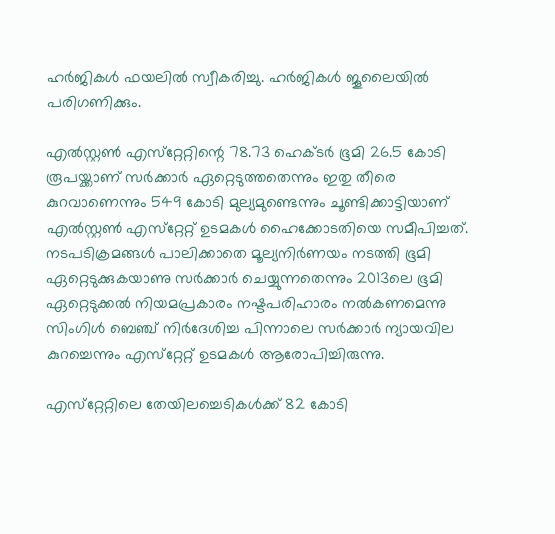ഹര്‍ജികള്‍ ഫയലില്‍ സ്വീകരിച്ചു. ഹര്‍ജികള്‍ ജൂലൈയില്‍ പരിഗണിക്കും.

എല്‍സ്റ്റണ്‍ എസ്‌റ്റേറ്റിന്റെ 78.73 ഹെക്ടര്‍ ഭൂമി 26.5 കോടി രൂപയ്ക്കാണ് സര്‍ക്കാര്‍ ഏറ്റെടുത്തതെന്നും ഇതു തീരെ കുറവാണെന്നും 549 കോടി മുല്യമുണ്ടെന്നും ചൂണ്ടിക്കാട്ടിയാണ് എല്‍സ്റ്റണ്‍ എസ്‌റ്റേറ്റ് ഉടമകള്‍ ഹൈക്കോടതിയെ സമീപിച്ചത്. നടപടിക്രമങ്ങള്‍ പാലിക്കാതെ മൂല്യനിര്‍ണയം നടത്തി ഭൂമി ഏറ്റെടുക്കുകയാണു സര്‍ക്കാര്‍ ചെയ്യുന്നതെന്നും 2013ലെ ഭൂമി ഏറ്റെടുക്കല്‍ നിയമപ്രകാരം നഷ്ടപരിഹാരം നല്‍കണമെന്നു സിംഗിള്‍ ബെഞ്ച് നിര്‍ദേശിച്ച പിന്നാലെ സര്‍ക്കാര്‍ ന്യായവില കുറച്ചെന്നും എസ്‌റ്റേറ്റ് ഉടമകള്‍ ആരോപിച്ചിരുന്നു.

എസ്‌റ്റേറ്റിലെ തേയിലച്ചെടികള്‍ക്ക് 82 കോടി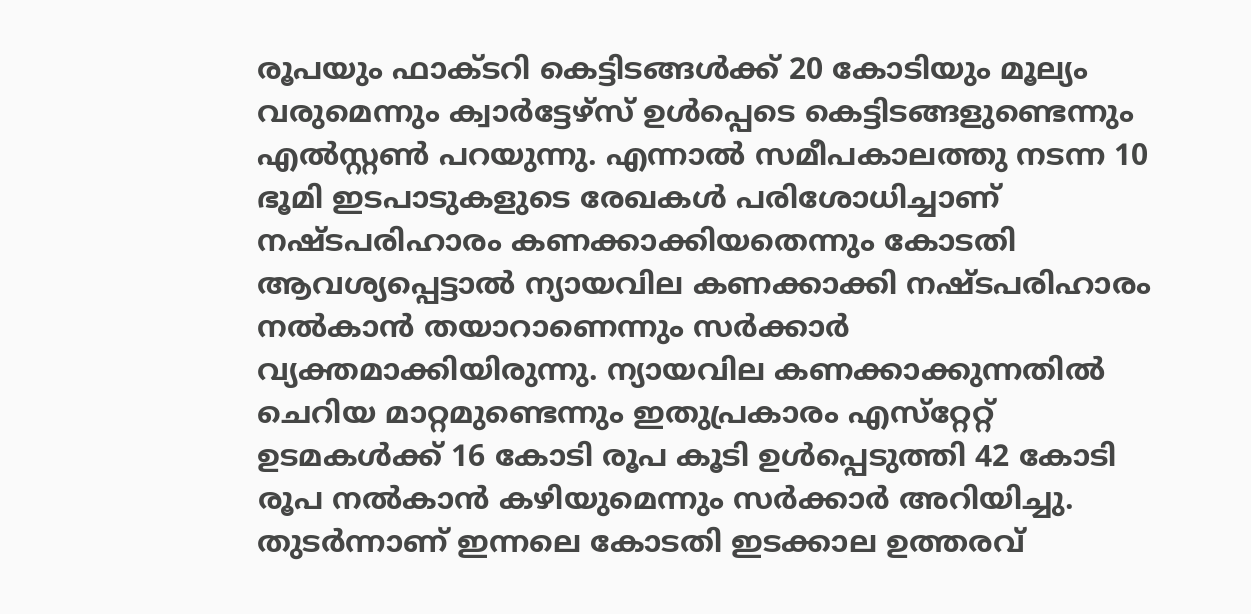രൂപയും ഫാക്ടറി കെട്ടിടങ്ങള്‍ക്ക് 20 കോടിയും മൂല്യം വരുമെന്നും ക്വാര്‍ട്ടേഴ്‌സ് ഉള്‍പ്പെടെ കെട്ടിടങ്ങളുണ്ടെന്നും എല്‍സ്റ്റണ്‍ പറയുന്നു. എന്നാല്‍ സമീപകാലത്തു നടന്ന 10 ഭൂമി ഇടപാടുകളുടെ രേഖകള്‍ പരിശോധിച്ചാണ് നഷ്ടപരിഹാരം കണക്കാക്കിയതെന്നും കോടതി ആവശ്യപ്പെട്ടാല്‍ ന്യായവില കണക്കാക്കി നഷ്ടപരിഹാരം നല്‍കാന്‍ തയാറാണെന്നും സര്‍ക്കാര്‍ വ്യക്തമാക്കിയിരുന്നു. ന്യായവില കണക്കാക്കുന്നതില്‍ ചെറിയ മാറ്റമുണ്ടെന്നും ഇതുപ്രകാരം എസ്‌റ്റേറ്റ് ഉടമകള്‍ക്ക് 16 കോടി രൂപ കൂടി ഉള്‍പ്പെടുത്തി 42 കോടി രൂപ നല്‍കാന്‍ കഴിയുമെന്നും സര്‍ക്കാര്‍ അറിയിച്ചു. തുടര്‍ന്നാണ് ഇന്നലെ കോടതി ഇടക്കാല ഉത്തരവ്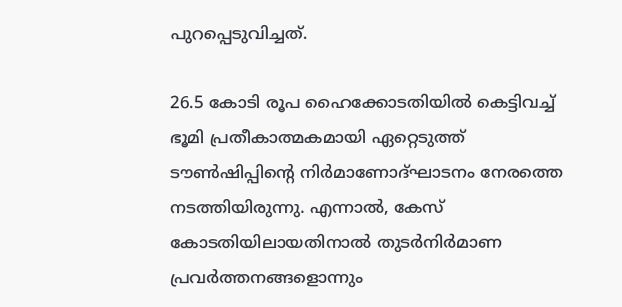പുറപ്പെടുവിച്ചത്.

26.5 കോടി രൂപ ഹൈക്കോടതിയില്‍ കെട്ടിവച്ച് ഭൂമി പ്രതീകാത്മകമായി ഏറ്റെടുത്ത് ടൗണ്‍ഷിപ്പിന്റെ നിര്‍മാണോദ്ഘാടനം നേരത്തെ നടത്തിയിരുന്നു. എന്നാല്‍, കേസ് കോടതിയിലായതിനാല്‍ തുടര്‍നിര്‍മാണ പ്രവര്‍ത്തനങ്ങളൊന്നും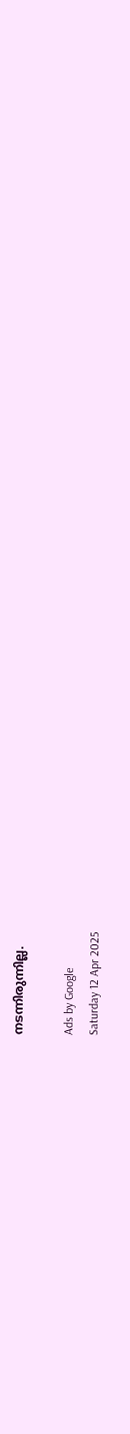നടന്നിരുന്നില്ല.

Ads by Google
Saturday 12 Apr 2025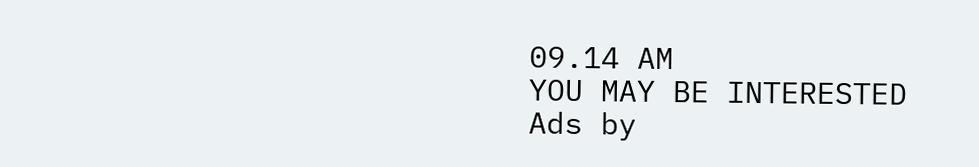09.14 AM
YOU MAY BE INTERESTED
Ads by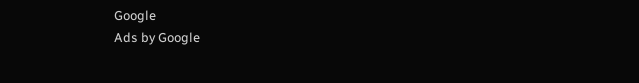Google
Ads by Google